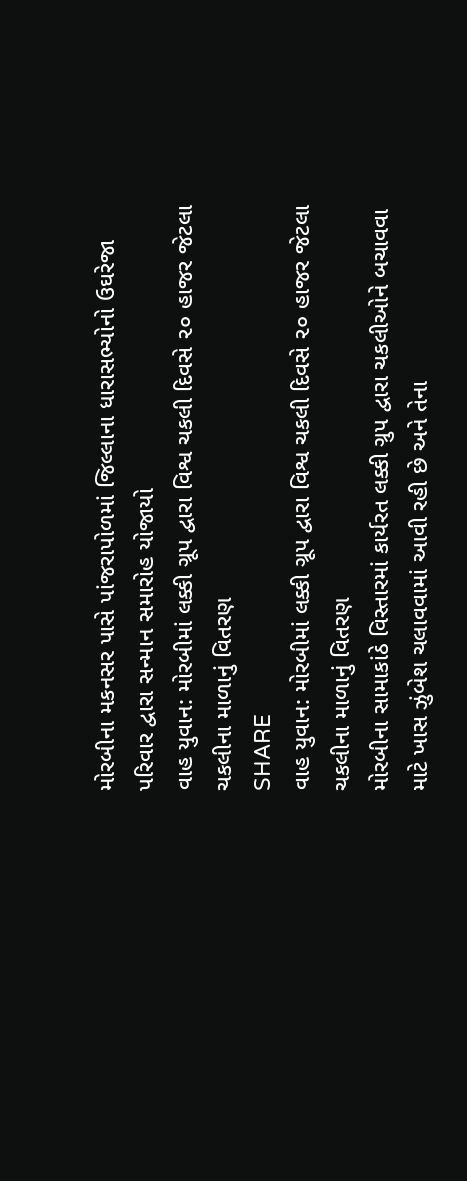મોરબીના મકનસર પાસે પાંજરાપોળમાં જિલ્લાના ધારાસભ્યોનો ઉઘરેજા પરિવાર દ્વારા સન્માન સમારોહ યોજાયો
વાહ યુવાન: મોરબીમાં લક્કી ગ્રૂપ દ્વારા વિશ્વ ચકલી દિવસે ૨૦ હાજર જેટલા ચકલીના માળાનું વિતરણ
SHARE
વાહ યુવાન: મોરબીમાં લક્કી ગ્રૂપ દ્વારા વિશ્વ ચકલી દિવસે ૨૦ હાજર જેટલા ચકલીના માળાનું વિતરણ
મોરબીના સામાકાંઠે વિસ્તારમાં કાર્યરત લક્કી ગ્રુપ દ્વારા ચકલીઓને બચાવવા માટે ખાસ ઝુંબેશ ચલાવવામાં આવી રહી છે અને તેના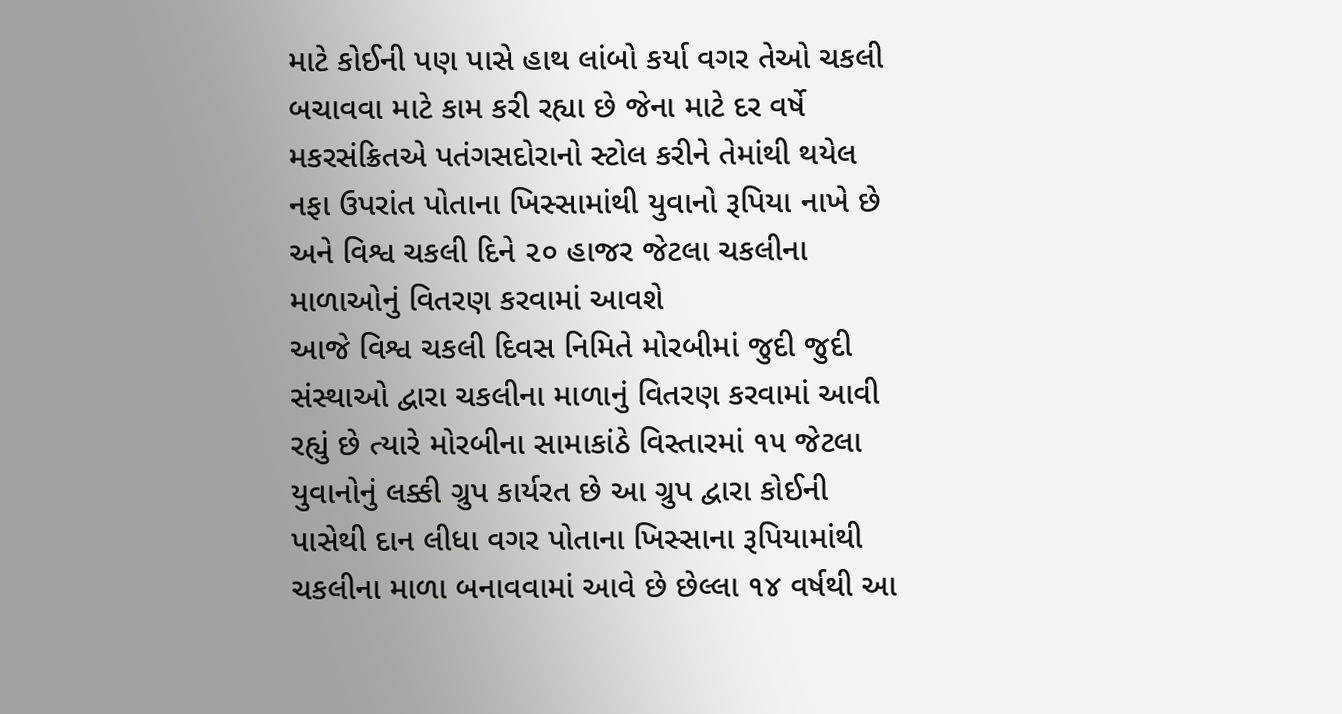માટે કોઈની પણ પાસે હાથ લાંબો કર્યા વગર તેઓ ચકલી બચાવવા માટે કામ કરી રહ્યા છે જેના માટે દર વર્ષે મકરસંક્રિતએ પતંગસદોરાનો સ્ટોલ કરીને તેમાંથી થયેલ નફા ઉપરાંત પોતાના ખિસ્સામાંથી યુવાનો રૂપિયા નાખે છે અને વિશ્વ ચકલી દિને ૨૦ હાજર જેટલા ચકલીના માળાઓનું વિતરણ કરવામાં આવશે
આજે વિશ્વ ચકલી દિવસ નિમિતે મોરબીમાં જુદી જુદી સંસ્થાઓ દ્વારા ચકલીના માળાનું વિતરણ કરવામાં આવી રહ્યું છે ત્યારે મોરબીના સામાકાંઠે વિસ્તારમાં ૧૫ જેટલા યુવાનોનું લક્કી ગ્રુપ કાર્યરત છે આ ગ્રુપ દ્વારા કોઈની પાસેથી દાન લીધા વગર પોતાના ખિસ્સાના રૂપિયામાંથી ચકલીના માળા બનાવવામાં આવે છે છેલ્લા ૧૪ વર્ષથી આ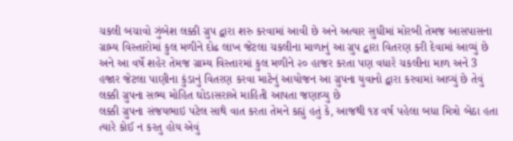ચકલી બચાવો ઝુંબેશ લક્કી ગ્રુપ દ્વારા શરુ કરવામાં આવી છે અને અત્યાર સુધીમાં મોરબી તેમજ આસપાસના ગ્રામ્ય વિસ્તારોમાં કુલ મળીને દોઢ લાખ જેટલા ચકલીના માળાનું આ ગ્રુપ દ્વારા વિતરણ કરી દેવામાં આવ્યું છે અને આ વર્ષે શહેર તેમજ ગ્રામ્ય વિસ્તારમાં કુલ મળીને ૨૦ હાજર કરતા પણ વધારે ચકલીના માળ અને 3 હજાર જેટલા પાણીના કુંડાનું વિતરણ કરવા માટેનું આયોજન આ ગ્રુપના યુવાનો દ્વારા કરવામાં આવ્યું છે તેવું લક્કી ગ્રુપના સભ્ય મોહિત ઘોડાસરાએ માહિતી આપતા જણાવ્યુ છે
લક્કી ગ્રુપના સંજયભાઇ પટેલ સાથે વાત કરતા તેમને કહ્યું હતું કે, આજથી ૧૪ વર્ષ પહેલા બધા મિત્રો બેઠા હતા ત્યારે કોઈ ન કરતુ હોય એવું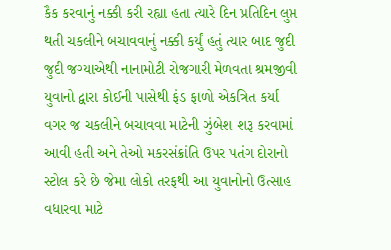કૈક કરવાનું નક્કી કરી રહ્યા હતા ત્યારે દિન પ્રતિદિન લુપ્ત થતી ચકલીને બચાવવાનું નક્કી કર્યું હતું ત્યાર બાદ જુદી જુદી જગ્યાએથી નાનામોટી રોજગારી મેળવતા શ્રમજીવી યુવાનો દ્વારા કોઈની પાસેથી ફંડ ફાળો એકત્રિત કર્યા વગર જ ચકલીને બચાવવા માટેની ઝુંબેશ શરૂ કરવામાં આવી હતી અને તેઓ મકરસંક્રાંતિ ઉપર પતંગ દોરાનો સ્ટોલ કરે છે જેમા લોકો તરફથી આ યુવાનોનો ઉત્સાહ વધારવા માટે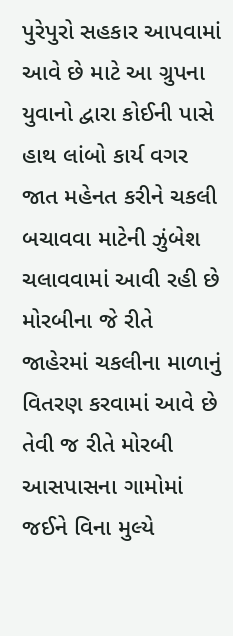પુરેપુરો સહકાર આપવામાં આવે છે માટે આ ગ્રુપના યુવાનો દ્વારા કોઈની પાસે હાથ લાંબો કાર્ય વગર જાત મહેનત કરીને ચકલી બચાવવા માટેની ઝુંબેશ ચલાવવામાં આવી રહી છે
મોરબીના જે રીતે જાહેરમાં ચકલીના માળાનું વિતરણ કરવામાં આવે છે તેવી જ રીતે મોરબી આસપાસના ગામોમાં જઈને વિના મુલ્યે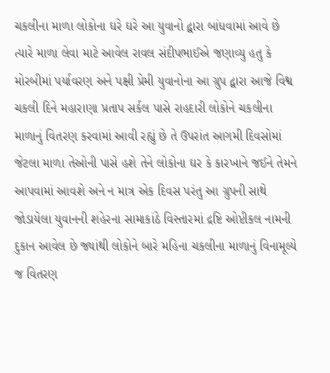ચકલીના માળા લોકોના ઘરે ઘરે આ યુવાનો દ્વારા બાંધવામાં આવે છે ત્યારે માળા લેવા માટે આવેલ રાવલ સંદીપભાઈએ જણાવ્યુ હતુ કે મોરબીમાં પર્યાવરણ અને પક્ષી પ્રેમી યુવાનોના આ ગ્રુપ દ્વારા આજે વિશ્વ ચકલી દિને મહારાણા પ્રતાપ સર્કલ પાસે રાહદારી લોકોને ચકલીના માળાનું વિતરણ કરવામાં આવી રહ્યું છે તે ઉપરાંત આગમી દિવસોમાં જેટલા માળા તેઓની પાસે હશે તેને લોકોના ઘર કે કારખાને જઈને તેમને આપવામાં આવશે અને ન માત્ર એક દિવસ પરંતુ આ ગ્રુપની સાથે જોડાયેલા યુવાનની શહેરના સામાકાંઠે વિસ્તારમાં દ્રષ્ટિ ઓપ્ટીકલ નામની દુકાન આવેલ છે જ્યાંથી લોકોને બારે મહિના ચકલીના માળાનું વિનામૂલ્યે જ વિતરણ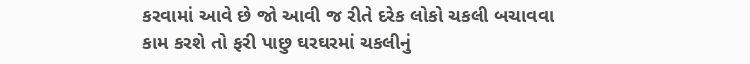કરવામાં આવે છે જો આવી જ રીતે દરેક લોકો ચકલી બચાવવા કામ કરશે તો ફરી પાછુ ઘરઘરમાં ચકલીનું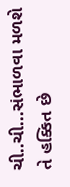ચી..ચી...સંભાળવા મળશે તે હક્કિત છે